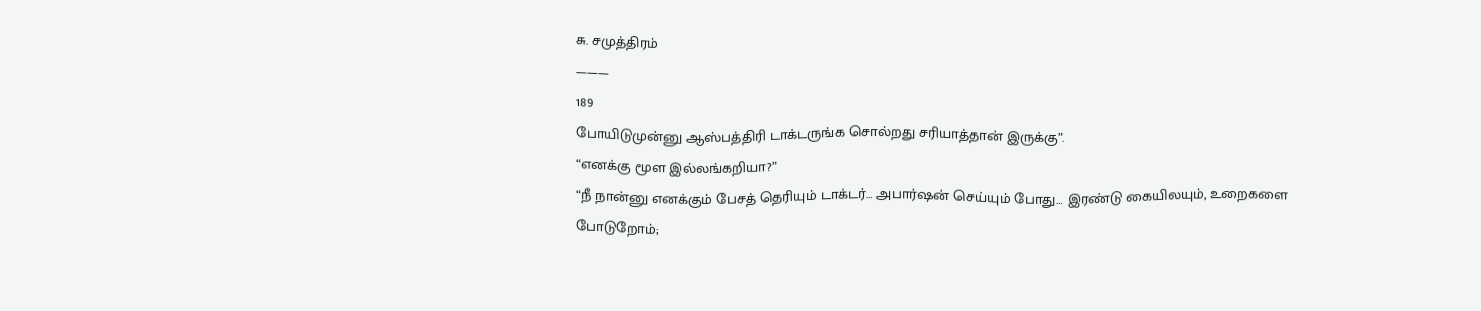சு. சமுத்திரம்
———
189
போயிடுமுன்னு ஆஸ்பத்திரி டாக்டருங்க சொல்றது சரியாத்தான் இருக்கு”.
“எனக்கு மூள இல்லங்கறியா?”
“நீ நான்னு எனக்கும் பேசத் தெரியும் டாக்டர்… அபார்ஷன் செய்யும் போது… இரண்டு கையிலயும், உறைகளை போடுறோம்;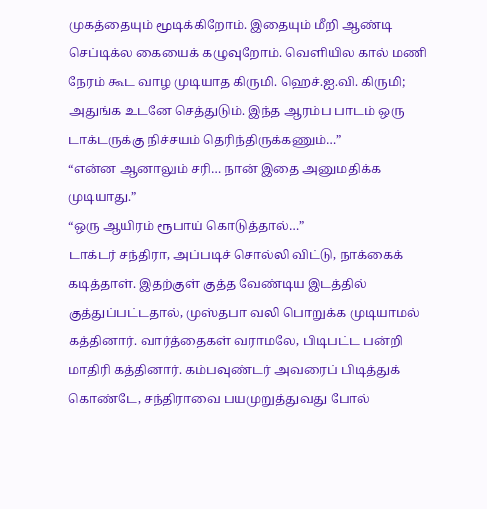முகத்தையும் மூடிக்கிறோம். இதையும் மீறி ஆண்டி செப்டிக்ல கையைக் கழுவுறோம். வெளியில கால் மணி நேரம் கூட வாழ முடியாத கிருமி. ஹெச்.ஐ.வி. கிருமி; அதுங்க உடனே செத்துடும். இந்த ஆரம்ப பாடம் ஒரு டாக்டருக்கு நிச்சயம் தெரிந்திருக்கணும்…”
“என்ன ஆனாலும் சரி… நான் இதை அனுமதிக்க முடியாது.”
“ஒரு ஆயிரம் ரூபாய் கொடுத்தால்…”
டாக்டர் சந்திரா, அப்படிச் சொல்லி விட்டு, நாக்கைக் கடித்தாள். இதற்குள் குத்த வேண்டிய இடத்தில் குத்துப்பட்டதால், முஸ்தபா வலி பொறுக்க முடியாமல் கத்தினார். வார்த்தைகள் வராமலே, பிடிபட்ட பன்றி மாதிரி கத்தினார். கம்பவுண்டர் அவரைப் பிடித்துக் கொண்டே, சந்திராவை பயமுறுத்துவது போல்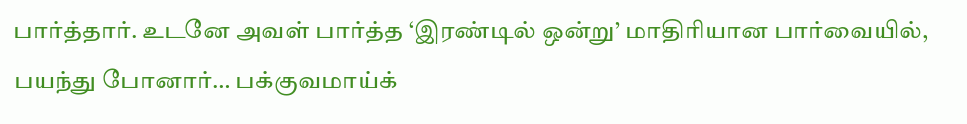பார்த்தார். உடனே அவள் பார்த்த ‘இரண்டில் ஒன்று’ மாதிரியான பார்வையில், பயந்து போனார்… பக்குவமாய்க்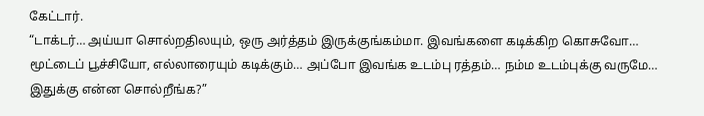கேட்டார்.
“டாக்டர்… அய்யா சொல்றதிலயும், ஒரு அர்த்தம் இருக்குங்கம்மா. இவங்களை கடிக்கிற கொசுவோ… மூட்டைப் பூச்சியோ, எல்லாரையும் கடிக்கும்… அப்போ இவங்க உடம்பு ரத்தம்… நம்ம உடம்புக்கு வருமே… இதுக்கு என்ன சொல்றீங்க?”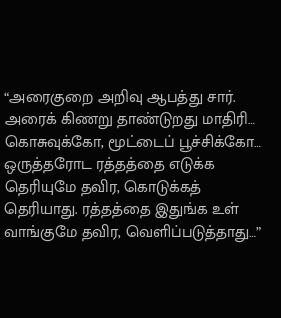“அரைகுறை அறிவு ஆபத்து சார். அரைக் கிணறு தாண்டுறது மாதிரி… கொசுவுக்கோ, மூட்டைப் பூச்சிக்கோ… ஒருத்தரோட ரத்தத்தை எடுக்க தெரியுமே தவிர, கொடுக்கத் தெரியாது. ரத்தத்தை இதுங்க உள் வாங்குமே தவிர, வெளிப்படுத்தாது…”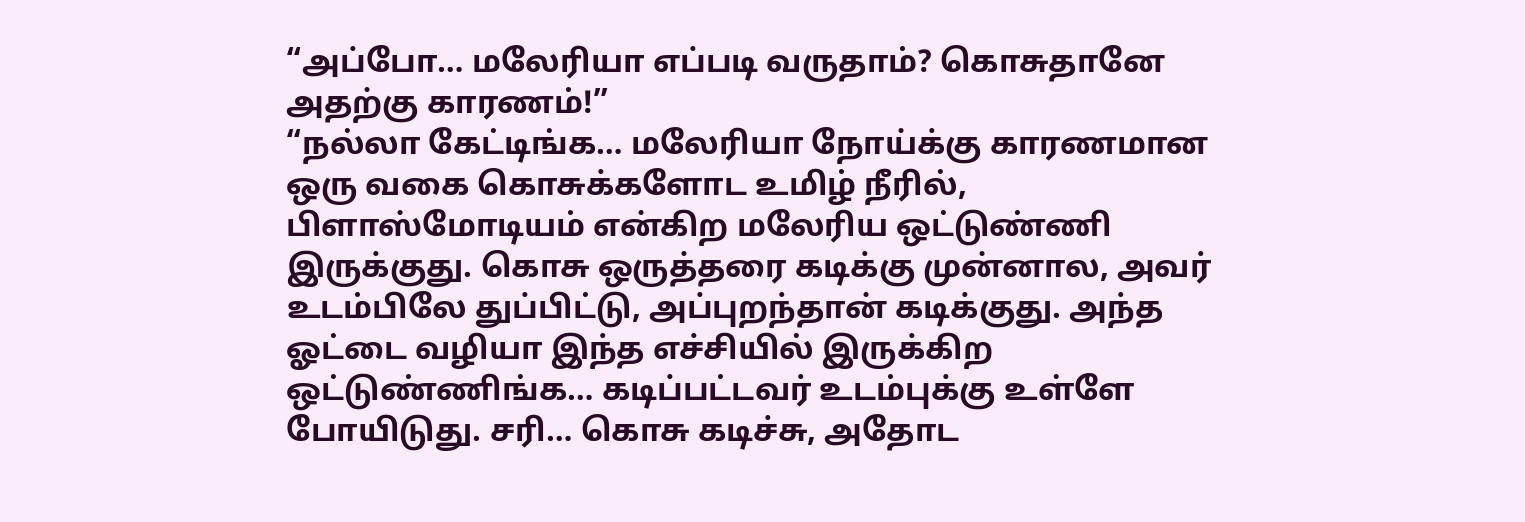“அப்போ… மலேரியா எப்படி வருதாம்? கொசுதானே அதற்கு காரணம்!”
“நல்லா கேட்டிங்க… மலேரியா நோய்க்கு காரணமான ஒரு வகை கொசுக்களோட உமிழ் நீரில், பிளாஸ்மோடியம் என்கிற மலேரிய ஒட்டுண்ணி இருக்குது. கொசு ஒருத்தரை கடிக்கு முன்னால, அவர் உடம்பிலே துப்பிட்டு, அப்புறந்தான் கடிக்குது. அந்த ஓட்டை வழியா இந்த எச்சியில் இருக்கிற ஒட்டுண்ணிங்க… கடிப்பட்டவர் உடம்புக்கு உள்ளே போயிடுது. சரி… கொசு கடிச்சு, அதோட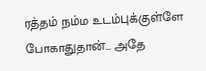ரத்தம் நம்ம உடம்புக்குள்ளே போகாதுதான்… அதே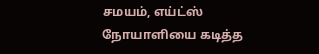சமயம், எய்ட்ஸ் நோயாளியை கடித்த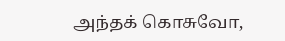அந்தக் கொசுவோ,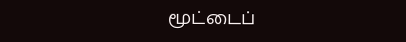மூட்டைப்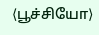⟨பூச்சியோ⟩